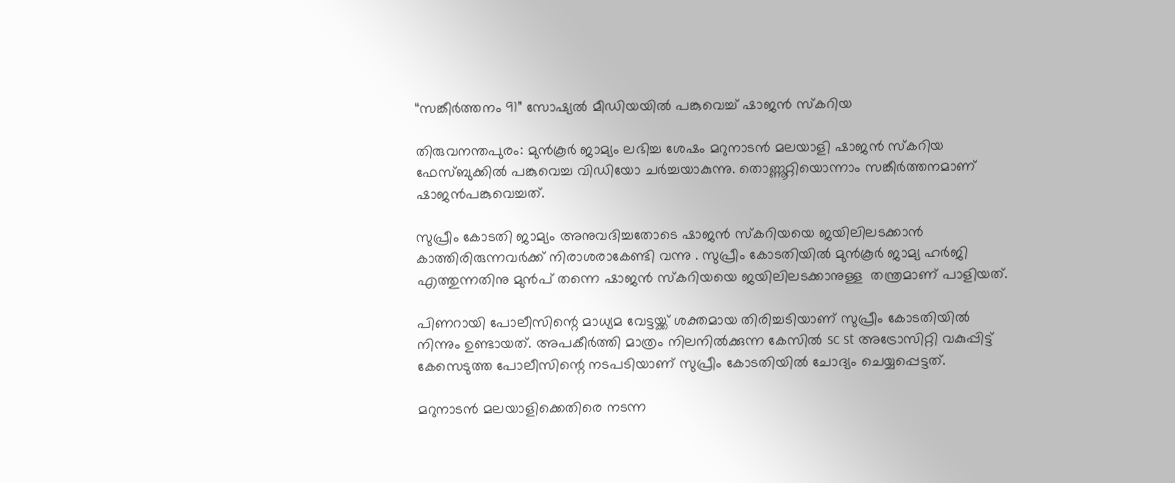“സങ്കീർത്തനം 91” സോഷ്യൽ മീഡിയയിൽ പങ്കുവെച്ച് ഷാജൻ സ്‌കറിയ

തിരുവനന്തപുരം: മുൻ‌കൂർ ജാമ്യം ലഭിച്ച ശേഷം മറുനാടൻ മലയാളി ഷാജൻ സ്കറിയ ഫേസ്ബുക്കിൽ പങ്കുവെച്ച വിഡിയോ ചർച്ചയാകുന്നു. തൊണ്ണൂറ്റിയൊന്നാം സങ്കീർത്തനമാണ് ഷാജൻപങ്കുവെച്ചത്.

സുപ്രീം കോടതി ജാമ്യം അനുവദിച്ചതോടെ ഷാജൻ സ്കറിയയെ ജയിലിലടക്കാൻ കാത്തിരിരുന്നവർക്ക് നിരാശരാകേണ്ടി വന്നു . സുപ്രീം കോടതിയിൽ മുൻകൂർ ജാമ്യ ഹർജി എത്തുന്നതിനു മുൻപ് തന്നെ ഷാജൻ സ്കറിയയെ ജയിലിലടക്കാനുള്ള  തന്ത്രമാണ് പാളിയത്.

പിണറായി പോലീസിന്റെ മാധ്യമ വേട്ടയ്ക്ക് ശക്തമായ തിരിച്ചടിയാണ് സുപ്രീം കോടതിയിൽ നിന്നും ഉണ്ടായത്. അപകീർത്തി മാത്രം നിലനിൽക്കുന്ന കേസിൽ sc st അട്രോസിറ്റി വകുപ്പിട്ട് കേസെടുത്ത പോലീസിന്റെ നടപടിയാണ് സുപ്രീം കോടതിയിൽ ചോദ്യം ചെയ്യപ്പെട്ടത്.

മറുനാടൻ മലയാളിക്കെതിരെ നടന്ന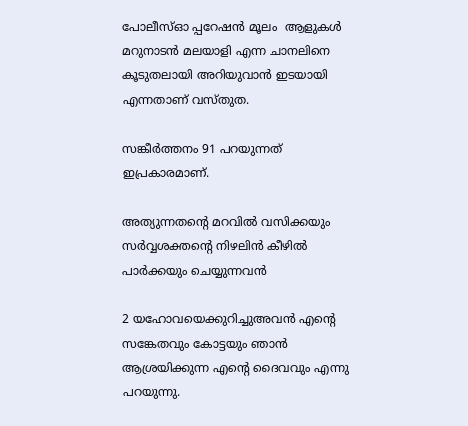പോലീസ്ഓ പ്പറേഷൻ മൂലം  ആളുകൾ മറുനാടൻ മലയാളി എന്ന ചാനലിനെ കൂടുതലായി അറിയുവാൻ ഇടയായി എന്നതാണ് വസ്തുത.

സങ്കീർത്തനം 91 പറയുന്നത് ഇപ്രകാരമാണ്.

അത്യുന്നതന്റെ മറവില്‍ വസിക്കയും സര്‍വ്വശക്തന്റെ നിഴലിന്‍ കീഴില്‍ പാര്‍ക്കയും ചെയ്യുന്നവന്‍

2 യഹോവയെക്കുറിച്ചുഅവന്‍ എന്റെ സങ്കേതവും കോട്ടയും ഞാന്‍ ആശ്രയിക്കുന്ന എന്റെ ദൈവവും എന്നു പറയുന്നു.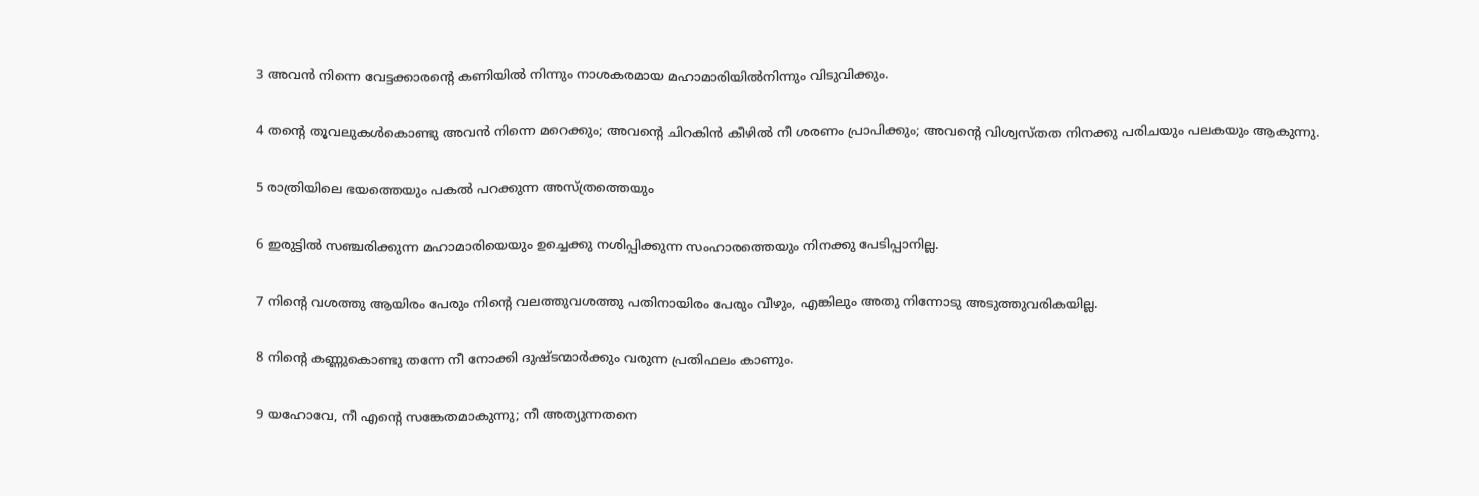3 അവന്‍ നിന്നെ വേട്ടക്കാരന്റെ കണിയില്‍ നിന്നും നാശകരമായ മഹാമാരിയില്‍നിന്നും വിടുവിക്കും.

4 തന്റെ തൂവലുകള്‍കൊണ്ടു അവന്‍ നിന്നെ മറെക്കും; അവന്റെ ചിറകിന്‍ കീഴില്‍ നീ ശരണം പ്രാപിക്കും; അവന്റെ വിശ്വസ്തത നിനക്കു പരിചയും പലകയും ആകുന്നു.

5 രാത്രിയിലെ ഭയത്തെയും പകല്‍ പറക്കുന്ന അസ്ത്രത്തെയും

6 ഇരുട്ടില്‍ സഞ്ചരിക്കുന്ന മഹാമാരിയെയും ഉച്ചെക്കു നശിപ്പിക്കുന്ന സംഹാരത്തെയും നിനക്കു പേടിപ്പാനില്ല.

7 നിന്റെ വശത്തു ആയിരം പേരും നിന്റെ വലത്തുവശത്തു പതിനായിരം പേരും വീഴും, എങ്കിലും അതു നിന്നോടു അടുത്തുവരികയില്ല.

8 നിന്റെ കണ്ണുകൊണ്ടു തന്നേ നീ നോക്കി ദുഷ്ടന്മാര്‍ക്കും വരുന്ന പ്രതിഫലം കാണും.

9 യഹോവേ, നീ എന്റെ സങ്കേതമാകുന്നു; നീ അത്യുന്നതനെ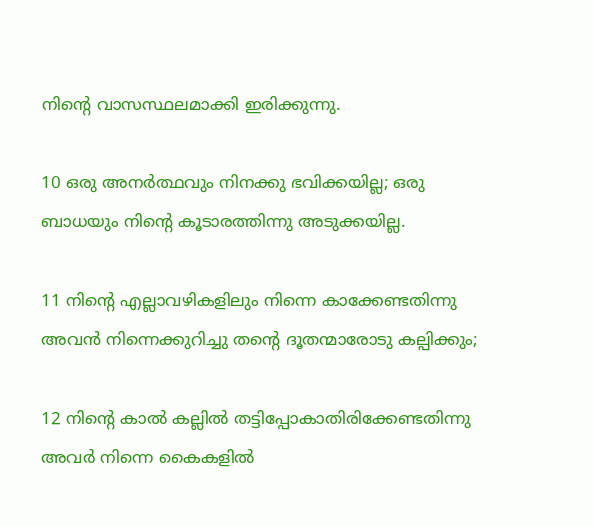നിന്റെ വാസസ്ഥലമാക്കി ഇരിക്കുന്നു.

10 ഒരു അനര്‍ത്ഥവും നിനക്കു ഭവിക്കയില്ല; ഒരു ബാധയും നിന്റെ കൂടാരത്തിന്നു അടുക്കയില്ല.

11 നിന്റെ എല്ലാവഴികളിലും നിന്നെ കാക്കേണ്ടതിന്നു അവന്‍ നിന്നെക്കുറിച്ചു തന്റെ ദൂതന്മാരോടു കല്പിക്കും;

12 നിന്റെ കാല്‍ കല്ലില്‍ തട്ടിപ്പോകാതിരിക്കേണ്ടതിന്നു അവര്‍ നിന്നെ കൈകളില്‍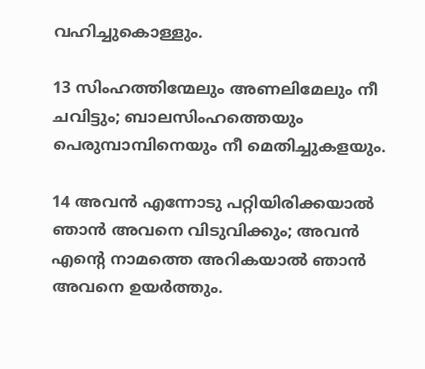വഹിച്ചുകൊള്ളും.

13 സിംഹത്തിന്മേലും അണലിമേലും നീ ചവിട്ടും; ബാലസിംഹത്തെയും പെരുമ്പാമ്പിനെയും നീ മെതിച്ചുകളയും.

14 അവന്‍ എന്നോടു പറ്റിയിരിക്കയാല്‍ ഞാന്‍ അവനെ വിടുവിക്കും; അവന്‍ എന്റെ നാമത്തെ അറികയാല്‍ ഞാന്‍ അവനെ ഉയര്‍ത്തും.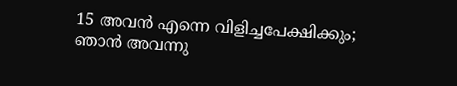15 അവന്‍ എന്നെ വിളിച്ചപേക്ഷിക്കും; ഞാന്‍ അവന്നു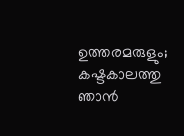ഉത്തരമരുളും; കഷ്ടകാലത്തു ഞാന്‍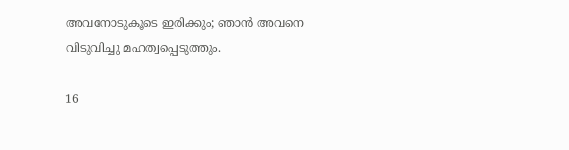അവനോടുകൂടെ ഇരിക്കും; ഞാന്‍ അവനെ വിടുവിച്ചു മഹത്വപ്പെടുത്തും.

16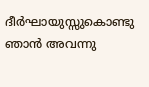ദീര്‍ഘായുസ്സുകൊണ്ടു ഞാന്‍ അവന്നു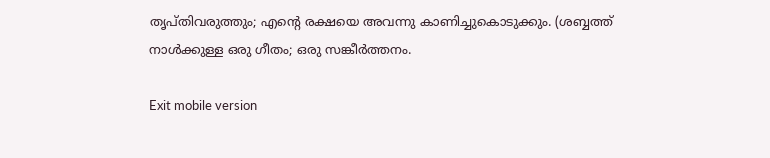തൃപ്തിവരുത്തും; എന്റെ രക്ഷയെ അവന്നു കാണിച്ചുകൊടുക്കും. (ശബ്ബത്ത് നാള്‍ക്കുള്ള ഒരു ഗീതം; ഒരു സങ്കീര്‍ത്തനം.

Exit mobile version